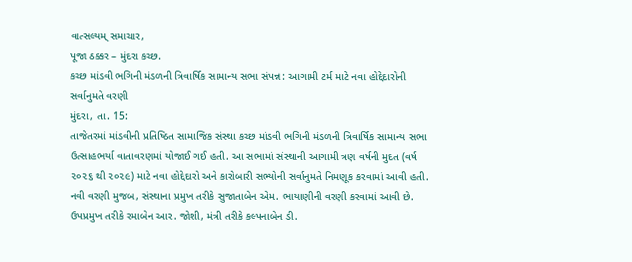વાત્સલ્યમ્ સમાચાર,
પૂજા ઠક્કર – મુંદરા કચ્છ.
કચ્છ માંડવી ભગિની મંડળની ત્રિવાર્ષિક સામાન્ય સભા સંપન્ન: આગામી ટર્મ માટે નવા હોદ્દેદારોની સર્વાનુમતે વરણી
મુંદરા, તા. 15:
તાજેતરમાં માંડવીની પ્રતિષ્ઠિત સામાજિક સંસ્થા કચ્છ માંડવી ભગિની મંડળની ત્રિવાર્ષિક સામાન્ય સભા ઉત્સાહભર્યા વાતાવરણમાં યોજાઈ ગઈ હતી. આ સભામાં સંસ્થાની આગામી ત્રણ વર્ષની મુદત (વર્ષ ૨૦૨૬ થી ૨૦૨૯) માટે નવા હોદ્દેદારો અને કારોબારી સભ્યોની સર્વાનુમતે નિમણૂક કરવામાં આવી હતી.
નવી વરણી મુજબ, સંસ્થાના પ્રમુખ તરીકે સુજાતાબેન એમ. ભાયાણીની વરણી કરવામાં આવી છે. ઉપપ્રમુખ તરીકે રમાબેન આર. જોશી, મંત્રી તરીકે કલ્પનાબેન ડી.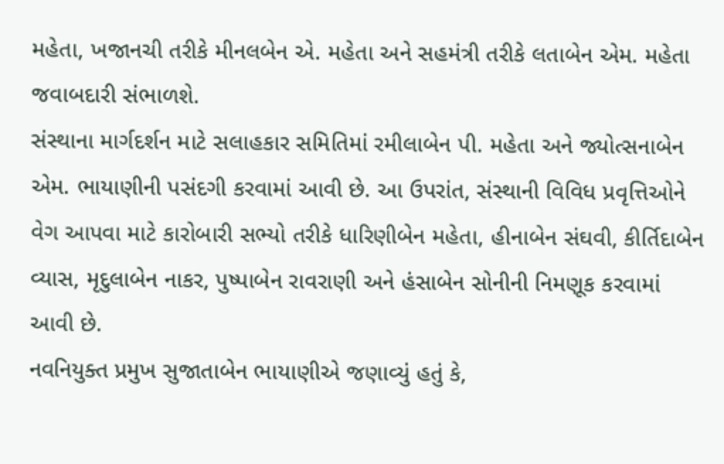મહેતા, ખજાનચી તરીકે મીનલબેન એ. મહેતા અને સહમંત્રી તરીકે લતાબેન એમ. મહેતા જવાબદારી સંભાળશે.
સંસ્થાના માર્ગદર્શન માટે સલાહકાર સમિતિમાં રમીલાબેન પી. મહેતા અને જ્યોત્સનાબેન એમ. ભાયાણીની પસંદગી કરવામાં આવી છે. આ ઉપરાંત, સંસ્થાની વિવિધ પ્રવૃત્તિઓને વેગ આપવા માટે કારોબારી સભ્યો તરીકે ધારિણીબેન મહેતા, હીનાબેન સંઘવી, કીર્તિદાબેન વ્યાસ, મૃદુલાબેન નાકર, પુષ્પાબેન રાવરાણી અને હંસાબેન સોનીની નિમણૂક કરવામાં આવી છે.
નવનિયુક્ત પ્રમુખ સુજાતાબેન ભાયાણીએ જણાવ્યું હતું કે,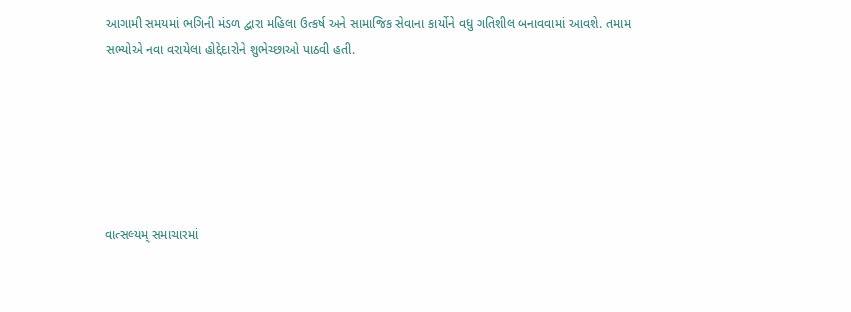આગામી સમયમાં ભગિની મંડળ દ્વારા મહિલા ઉત્કર્ષ અને સામાજિક સેવાના કાર્યોને વધુ ગતિશીલ બનાવવામાં આવશે. તમામ સભ્યોએ નવા વરાયેલા હોદ્દેદારોને શુભેચ્છાઓ પાઠવી હતી.






વાત્સલ્યમ્ સમાચારમાં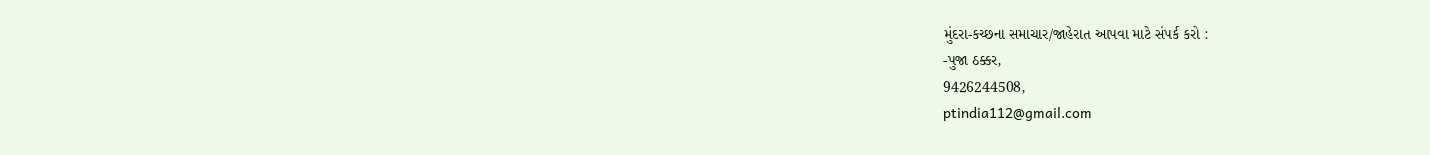મુંદરા-કચ્છના સમાચાર/જાહેરાત આપવા માટે સંપર્ક કરો :
-પુજા ઠક્કર,
9426244508,
ptindia112@gmail.com